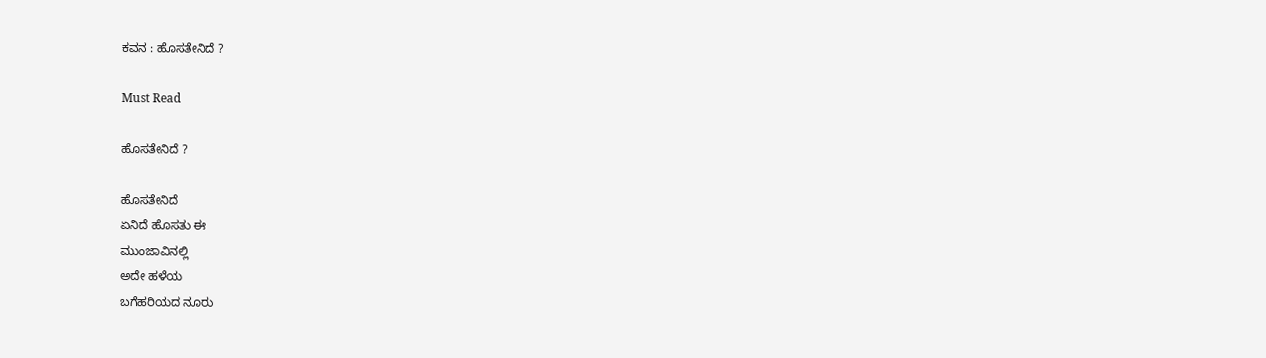ಕವನ : ಹೊಸತೇನಿದೆ ?

Must Read

ಹೊಸತೇನಿದೆ ?

ಹೊಸತೇನಿದೆ
ಏನಿದೆ ಹೊಸತು ಈ
ಮುಂಜಾವಿನಲ್ಲಿ
ಅದೇ ಹಳೆಯ
ಬಗೆಹರಿಯದ ನೂರು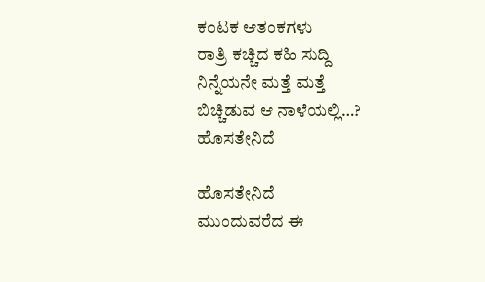ಕಂಟಕ ಆತಂಕಗಳು
ರಾತ್ರಿ ಕಚ್ಚಿದ ಕಹಿ ಸುದ್ದಿ
ನಿನ್ನೆಯನೇ ಮತ್ತೆ ಮತ್ತೆ
ಬಿಚ್ಚಿಡುವ ಆ ನಾಳೆಯಲ್ಲಿ…?
ಹೊಸತೇನಿದೆ

ಹೊಸತೇನಿದೆ
ಮುಂದುವರೆದ ಈ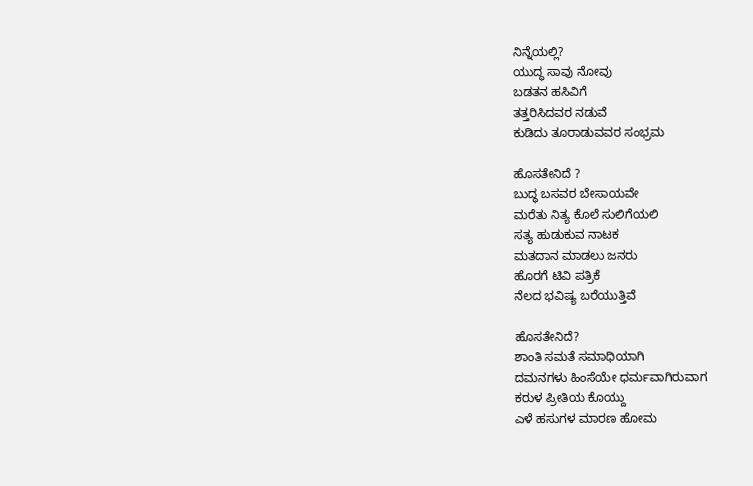ನಿನ್ನೆಯಲ್ಲಿ?
ಯುದ್ಧ ಸಾವು ನೋವು
ಬಡತನ ಹಸಿವಿಗೆ
ತತ್ತರಿಸಿದವರ ನಡುವೆ
ಕುಡಿದು ತೂರಾಡುವವರ ಸಂಭ್ರಮ

ಹೊಸತೇನಿದೆ ?
ಬುದ್ಧ ಬಸವರ ಬೇಸಾಯವೇ
ಮರೆತು ನಿತ್ಯ ಕೊಲೆ ಸುಲಿಗೆಯಲಿ
ಸತ್ಯ ಹುಡುಕುವ ನಾಟಕ
ಮತದಾನ ಮಾಡಲು ಜನರು
ಹೊರಗೆ ಟಿವಿ ಪತ್ರಿಕೆ
ನೆಲದ ಭವಿಷ್ಯ ಬರೆಯುತ್ತಿವೆ

ಹೊಸತೇನಿದೆ?
ಶಾಂತಿ ಸಮತೆ ಸಮಾಧಿಯಾಗಿ
ದಮನಗಳು ಹಿಂಸೆಯೇ ಧರ್ಮವಾಗಿರುವಾಗ
ಕರುಳ ಪ್ರೀತಿಯ ಕೊಯ್ದು
ಎಳೆ ಹಸುಗಳ ಮಾರಣ ಹೋಮ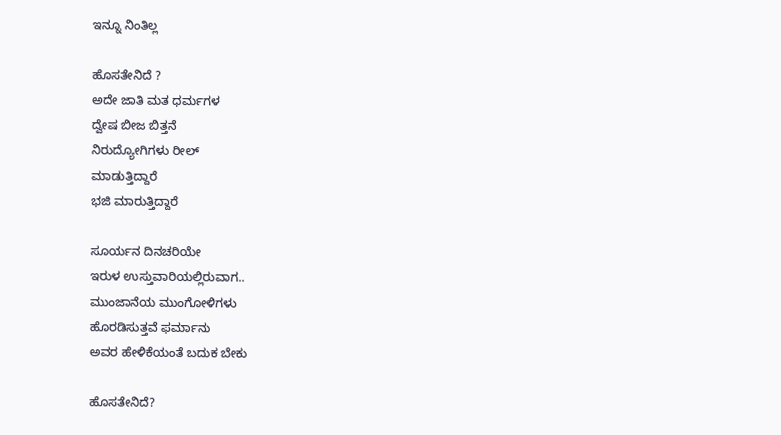ಇನ್ನೂ ನಿಂತಿಲ್ಲ

ಹೊಸತೇನಿದೆ ?
ಅದೇ ಜಾತಿ ಮತ ಧರ್ಮಗಳ
ದ್ವೇಷ ಬೀಜ ಬಿತ್ತನೆ
ನಿರುದ್ಯೋಗಿಗಳು ರೀಲ್
ಮಾಡುತ್ತಿದ್ದಾರೆ
ಭಜಿ ಮಾರುತ್ತಿದ್ದಾರೆ

ಸೂರ್ಯನ ದಿನಚರಿಯೇ
ಇರುಳ ಉಸ್ತುವಾರಿಯಲ್ಲಿರುವಾಗ..
ಮುಂಜಾನೆಯ ಮುಂಗೋಳಿಗಳು
ಹೊರಡಿಸುತ್ತವೆ ಫರ್ಮಾನು
ಅವರ ಹೇಳಿಕೆಯಂತೆ ಬದುಕ ಬೇಕು

ಹೊಸತೇನಿದೆ?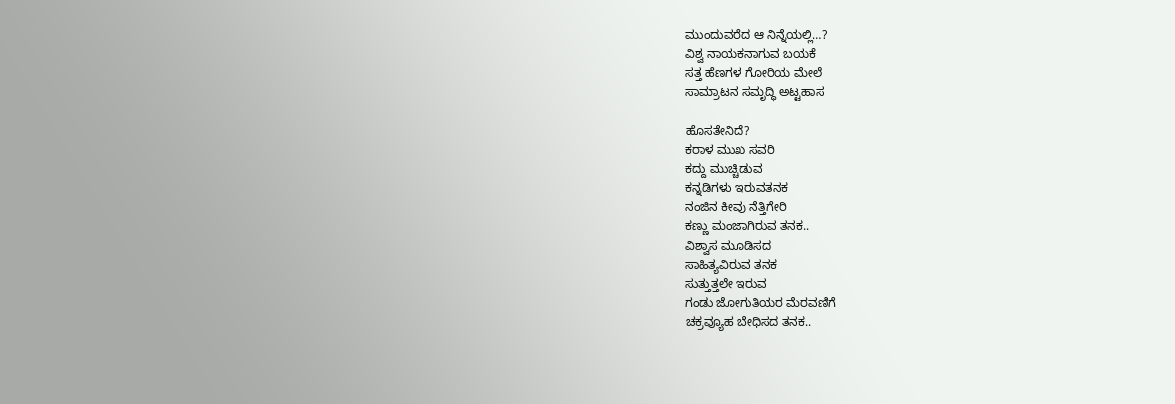ಮುಂದುವರೆದ ಆ ನಿನ್ನೆಯಲ್ಲಿ…?
ವಿಶ್ವ ನಾಯಕನಾಗುವ ಬಯಕೆ
ಸತ್ತ ಹೆಣಗಳ ಗೋರಿಯ ಮೇಲೆ
ಸಾಮ್ರಾಟನ ಸಮೃದ್ಧಿ ಅಟ್ಟಹಾಸ

ಹೊಸತೇನಿದೆ?
ಕರಾಳ ಮುಖ ಸವರಿ
ಕದ್ದು ಮುಚ್ಚಿಡುವ
ಕನ್ನಡಿಗಳು ಇರುವತನಕ
ನಂಜಿನ ಕೀವು ನೆತ್ತಿಗೇರಿ
ಕಣ್ಣು ಮಂಜಾಗಿರುವ ತನಕ..
ವಿಶ್ವಾಸ ಮೂಡಿಸದ
ಸಾಹಿತ್ಯವಿರುವ ತನಕ
ಸುತ್ತುತ್ತಲೇ ಇರುವ
ಗಂಡು ಜೋಗುತಿಯರ ಮೆರವಣಿಗೆ
ಚಕ್ರವ್ಯೂಹ ಬೇಧಿಸದ ತನಕ..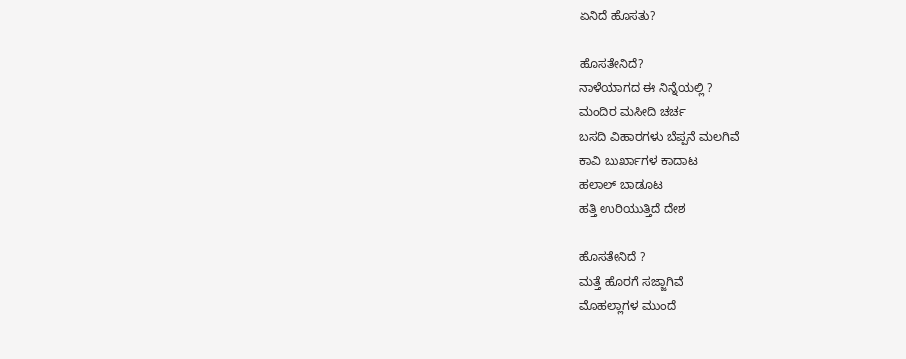ಏನಿದೆ ಹೊಸತು?

ಹೊಸತೇನಿದೆ?
ನಾಳೆಯಾಗದ ಈ ನಿನ್ನೆಯಲ್ಲಿ ?
ಮಂದಿರ ಮಸೀದಿ ಚರ್ಚ
ಬಸದಿ ವಿಹಾರಗಳು ಬೆಪ್ಪನೆ ಮಲಗಿವೆ
ಕಾವಿ ಬುರ್ಖಾಗಳ ಕಾದಾಟ
ಹಲಾಲ್ ಬಾಡೂಟ
ಹತ್ತಿ ಉರಿಯುತ್ತಿದೆ ದೇಶ

ಹೊಸತೇನಿದೆ ?
ಮತ್ತೆ ಹೊರಗೆ ಸಜ್ಜಾಗಿವೆ
ಮೊಹಲ್ಲಾಗಳ ಮುಂದೆ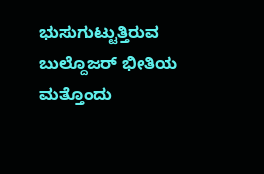ಭುಸುಗುಟ್ಟುತ್ತಿರುವ
ಬುಲ್ದೊಜರ್ ಭೀತಿಯ
ಮತ್ತೊಂದು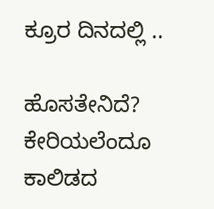ಕ್ರೂರ ದಿನದಲ್ಲಿ ..

ಹೊಸತೇನಿದೆ?
ಕೇರಿಯಲೆಂದೂ ಕಾಲಿಡದ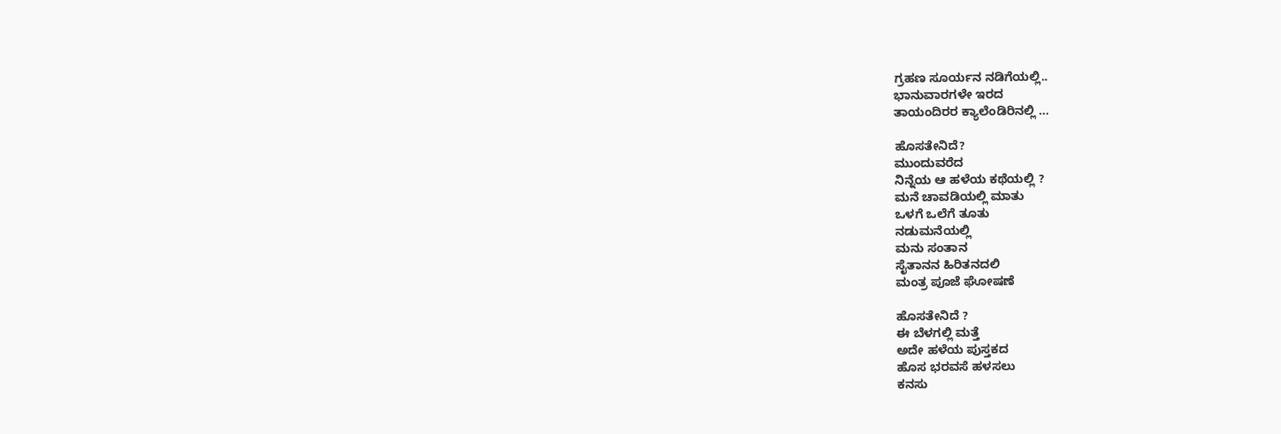ಗ್ರಹಣ ಸೂರ್ಯನ ನಡಿಗೆಯಲ್ಲಿ..
ಭಾನುವಾರಗಳೇ ಇರದ
ತಾಯಂದಿರರ ಕ್ಯಾಲೆಂಡಿರಿನಲ್ಲಿ …

ಹೊಸತೇನಿದೆ?
ಮುಂದುವರೆದ
ನಿನ್ನೆಯ ಆ ಹಳೆಯ ಕಥೆಯಲ್ಲಿ ?
ಮನೆ ಚಾವಡಿಯಲ್ಲಿ ಮಾತು
ಒಳಗೆ ಒಲೆಗೆ ತೂತು
ನಡುಮನೆಯಲ್ಲಿ
ಮನು ಸಂತಾನ
ಸೈತಾನನ ಹಿರಿತನದಲಿ
ಮಂತ್ರ ಪೂಜೆ ಘೋಷಣೆ

ಹೊಸತೇನಿದೆ ?
ಈ ಬೆಳಗಲ್ಲಿ ಮತ್ತೆ
ಅದೇ ಹಳೆಯ ಪುಸ್ತಕದ
ಹೊಸ ಭರವಸೆ ಹಳಸಲು
ಕನಸು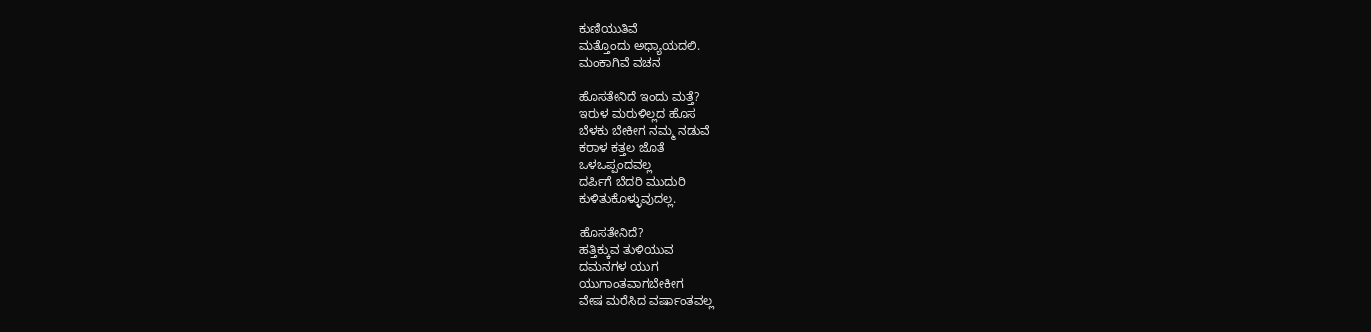ಕುಣಿಯುತಿವೆ
ಮತ್ತೊಂದು ಅಧ್ಯಾಯದಲಿ.
ಮಂಕಾಗಿವೆ ವಚನ

ಹೊಸತೇನಿದೆ ಇಂದು ಮತ್ತೆ?
ಇರುಳ ಮರುಳಿಲ್ಲದ ಹೊಸ
ಬೆಳಕು ಬೇಕೀಗ ನಮ್ಮ ನಡುವೆ
ಕರಾಳ ಕತ್ತಲ ಜೊತೆ
ಒಳಒಪ್ಪಂದವಲ್ಲ
ದರ್ಪಿಗೆ ಬೆದರಿ ಮುದುರಿ
ಕುಳಿತುಕೊಳ್ಳುವುದಲ್ಲ.

ಹೊಸತೇನಿದೆ?
ಹತ್ತಿಕ್ಕುವ ತುಳಿಯುವ
ದಮನಗಳ ಯುಗ
ಯುಗಾಂತವಾಗಬೇಕೀಗ
ವೇಷ ಮರೆಸಿದ ವರ್ಷಾಂತವಲ್ಲ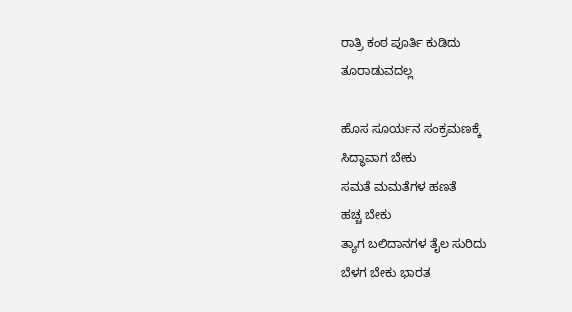ರಾತ್ರಿ ಕಂಠ ಪೂರ್ತಿ ಕುಡಿದು
ತೂರಾಡುವದಲ್ಲ

ಹೊಸ ಸೂರ್ಯನ ಸಂಕ್ರಮಣಕ್ಕೆ
ಸಿದ್ಧಾವಾಗ ಬೇಕು
ಸಮತೆ ಮಮತೆಗಳ ಹಣತೆ
ಹಚ್ಚ ಬೇಕು
ತ್ಯಾಗ ಬಲಿದಾನಗಳ ತೈಲ ಸುರಿದು
ಬೆಳಗ ಬೇಕು ಭಾರತ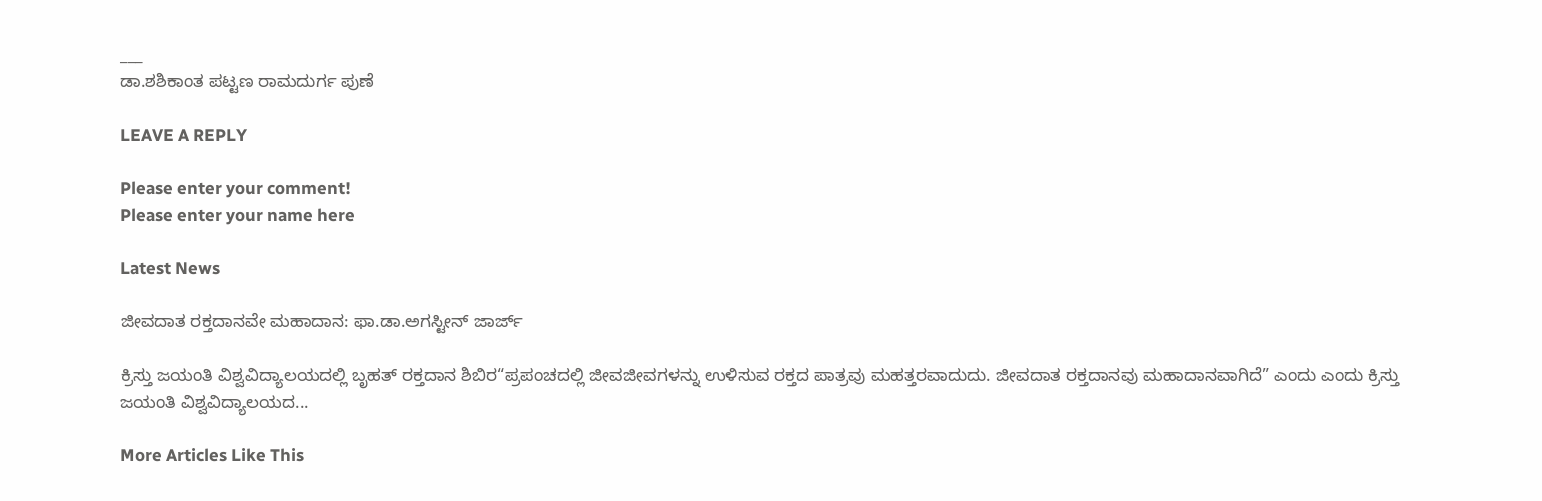___
ಡಾ.ಶಶಿಕಾಂತ ಪಟ್ಟಣ ರಾಮದುರ್ಗ ಪುಣೆ

LEAVE A REPLY

Please enter your comment!
Please enter your name here

Latest News

ಜೀವದಾತ ರಕ್ತದಾನವೇ ಮಹಾದಾನ: ಫಾ.ಡಾ.ಅಗಸ್ಟೀನ್ ಜಾರ್ಜ್

ಕ್ರಿಸ್ತು ಜಯಂತಿ ವಿಶ್ವವಿದ್ಯಾಲಯದಲ್ಲಿ ಬೃಹತ್ ರಕ್ತದಾನ ಶಿಬಿರ“ಪ್ರಪಂಚದಲ್ಲಿ ಜೀವಜೀವಗಳನ್ನು ಉಳಿಸುವ ರಕ್ತದ ಪಾತ್ರವು ಮಹತ್ತರವಾದುದು. ಜೀವದಾತ ರಕ್ತದಾನವು ಮಹಾದಾನವಾಗಿದೆ” ಎಂದು ಎಂದು ಕ್ರಿಸ್ತು ಜಯಂತಿ ವಿಶ್ವವಿದ್ಯಾಲಯದ...

More Articles Like This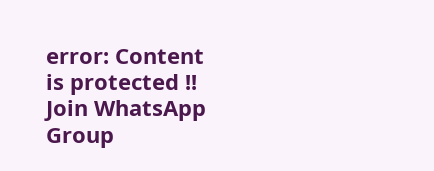error: Content is protected !!
Join WhatsApp Group